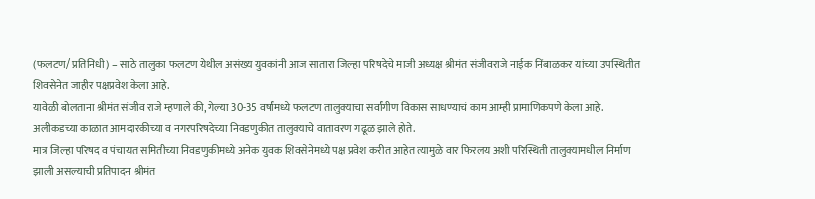(फलटण/ प्रतिनिधी) – साठे तालुका फलटण येथील असंख्य युवकांनी आज सातारा जिल्हा परिषदेचे माजी अध्यक्ष श्रीमंत संजीवराजे नाईक निंबाळकर यांच्या उपस्थितीत शिवसेनेत जाहीर पक्षप्रवेश केला आहे.
यावेळी बोलताना श्रीमंत संजीव राजे म्हणाले की, गेल्या 30-35 वर्षांमध्ये फलटण तालुक्याचा सर्वांगीण विकास साधण्याचं काम आम्ही प्रामाणिकपणे केला आहे. अलीकडच्या काळात आमदारकीच्या व नगरपरिषदेच्या निवडणुकीत तालुक्याचे वातावरण गढूळ झाले होते.
मात्र जिल्हा परिषद व पंचायत समितीच्या निवडणुकीमध्ये अनेक युवक शिवसेनेमध्ये पक्ष प्रवेश करीत आहेत त्यामुळे वार फिरलय अशी परिस्थिती तालुक्यामधील निर्माण झाली असल्याची प्रतिपादन श्रीमंत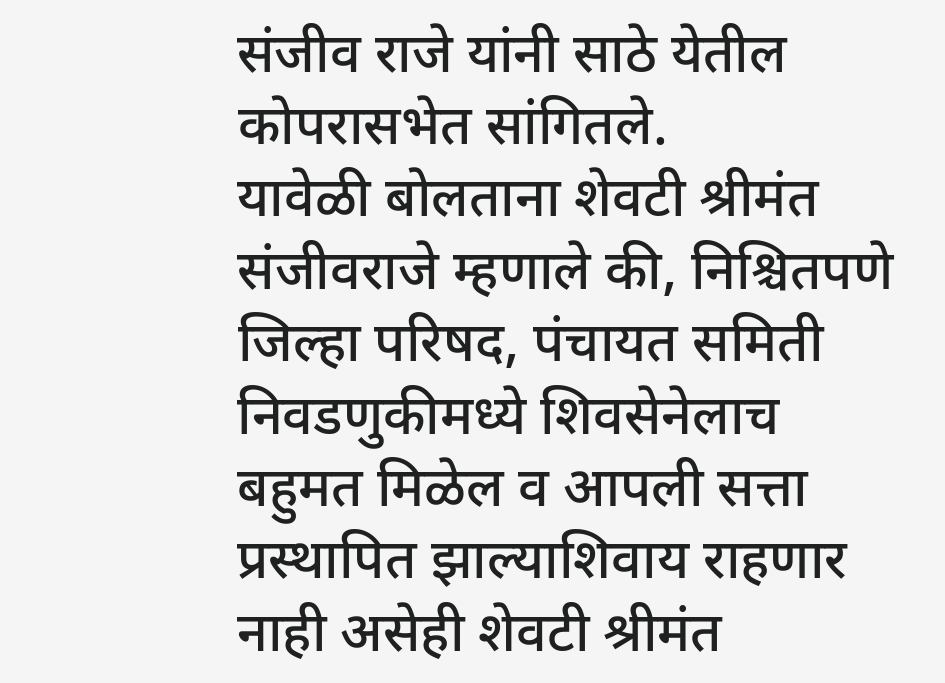संजीव राजे यांनी साठे येतील कोपरासभेत सांगितले.
यावेळी बोलताना शेवटी श्रीमंत संजीवराजे म्हणाले की, निश्चितपणे जिल्हा परिषद, पंचायत समिती निवडणुकीमध्ये शिवसेनेलाच बहुमत मिळेल व आपली सत्ता प्रस्थापित झाल्याशिवाय राहणार नाही असेही शेवटी श्रीमंत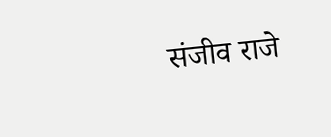संजीव राजे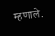म्हणाले.